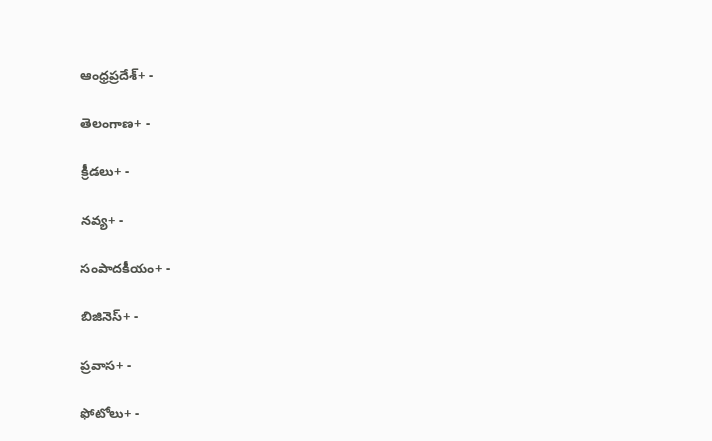ఆంధ్రప్రదేశ్+ -

తెలంగాణ+ -

క్రీడలు+ -

నవ్య+ -

సంపాదకీయం+ -

బిజినెస్+ -

ప్రవాస+ -

ఫోటోలు+ -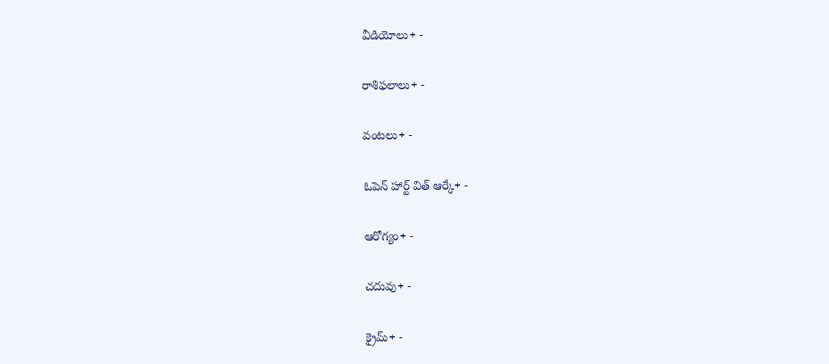వీడియోలు+ -

రాశిఫలాలు+ -

వంటలు+ -

ఓపెన్ హార్ట్ విత్ ఆర్కే+ -

ఆరోగ్యం+ -

చదువు+ -

క్రైమ్+ -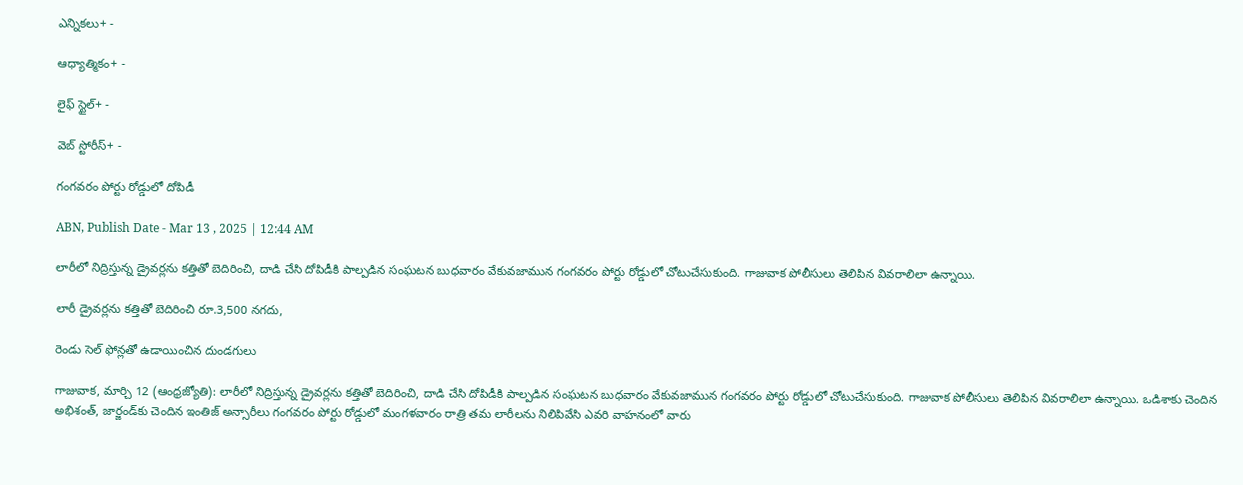ఎన్నికలు+ -

ఆధ్యాత్మికం+ -

లైఫ్ స్టైల్+ -

వెబ్ స్టోరీస్+ -

గంగవరం పోర్టు రోడ్డులో దోపిడీ

ABN, Publish Date - Mar 13 , 2025 | 12:44 AM

లారీలో నిద్రిస్తున్న డ్రైవర్లను కత్తితో బెదిరించి, దాడి చేసి దోపిడీకి పాల్పడిన సంఘటన బుధవారం వేకువజామున గంగవరం పోర్టు రోడ్డులో చోటుచేసుకుంది. గాజువాక పోలీసులు తెలిపిన వివరాలిలా ఉన్నాయి.

లారీ డ్రైవర్లను కత్తితో బెదిరించి రూ.3,500 నగదు,

రెండు సెల్‌ ఫోన్లతో ఉడాయించిన దుండగులు

గాజువాక, మార్చి 12 (ఆంధ్రజ్యోతి): లారీలో నిద్రిస్తున్న డ్రైవర్లను కత్తితో బెదిరించి, దాడి చేసి దోపిడీకి పాల్పడిన సంఘటన బుధవారం వేకువజామున గంగవరం పోర్టు రోడ్డులో చోటుచేసుకుంది. గాజువాక పోలీసులు తెలిపిన వివరాలిలా ఉన్నాయి. ఒడిశాకు చెందిన అభిశంత్‌, జార్జండ్‌కు చెందిన ఇంతిజ్‌ అన్సారీలు గంగవరం పోర్టు రోడ్డులో మంగళవారం రాత్రి తమ లారీలను నిలిపివేసి ఎవరి వాహనంలో వారు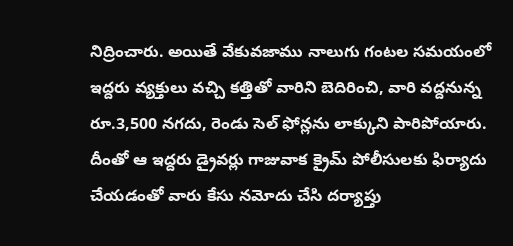నిద్రించారు. అయితే వేకువజాము నాలుగు గంటల సమయంలో ఇద్దరు వ్యక్తులు వచ్చి కత్తితో వారిని బెదిరించి, వారి వద్దనున్న రూ.3,500 నగదు, రెండు సెల్‌ ఫోన్లను లాక్కుని పారిపోయారు. దీంతో ఆ ఇద్దరు డ్రైవర్లు గాజువాక క్రైమ్‌ పోలీసులకు ఫిర్యాదు చేయడంతో వారు కేసు నమోదు చేసి దర్యాప్తు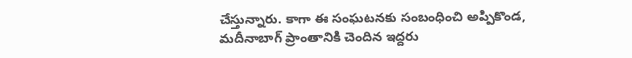చేస్తున్నారు. కాగా ఈ సంఘటనకు సంబంధించి అప్పికొండ, మదీనాబాగ్‌ ప్రాంతానికి చెందిన ఇద్దరు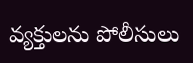వ్యక్తులను పోలీసులు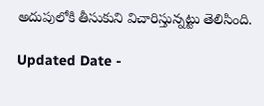అదుపులోకి తీసుకుని విచారిస్తున్నట్టు తెలిసింది.

Updated Date -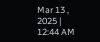Mar 13 , 2025 | 12:44 AM